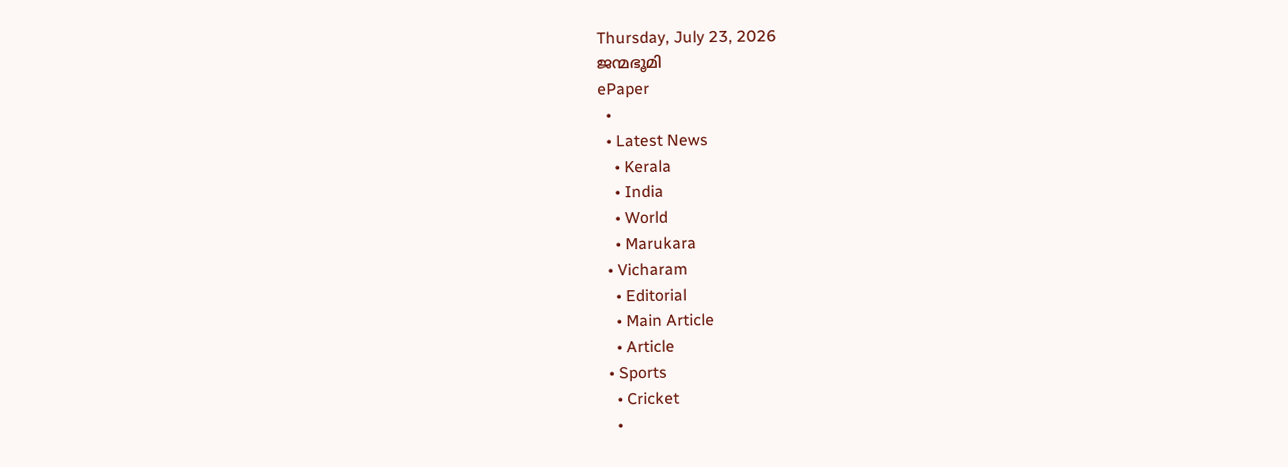Thursday, July 23, 2026
ജന്മഭൂമി
ePaper
  •
  • Latest News
    • Kerala
    • India
    • World
    • Marukara
  • Vicharam
    • Editorial
    • Main Article
    • Article
  • Sports
    • Cricket
    •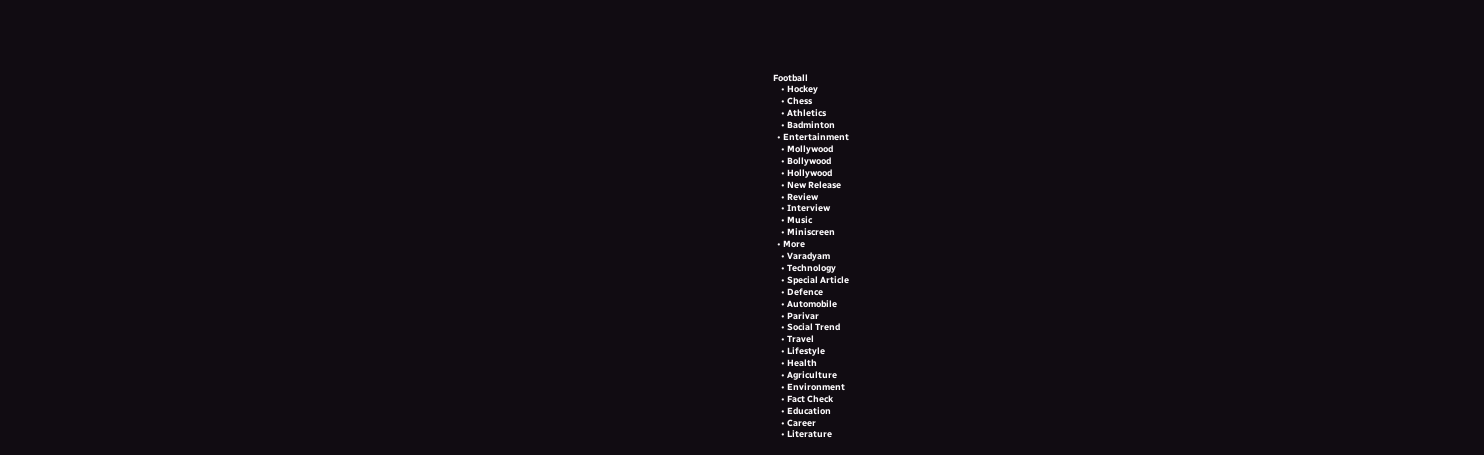Football
    • Hockey
    • Chess
    • Athletics
    • Badminton
  • Entertainment
    • Mollywood
    • Bollywood
    • Hollywood
    • New Release
    • Review
    • Interview
    • Music
    • Miniscreen
  • More
    • Varadyam
    • Technology
    • Special Article
    • Defence
    • Automobile
    • Parivar
    • Social Trend
    • Travel
    • Lifestyle
    • Health
    • Agriculture
    • Environment
    • Fact Check
    • Education
    • Career
    • Literature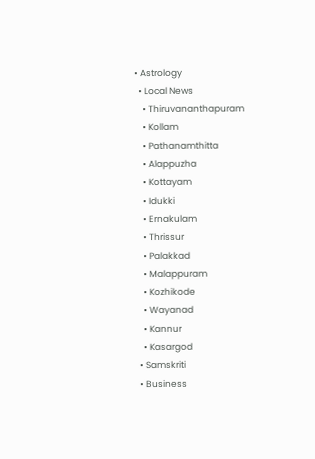• Astrology
  • Local News
    • Thiruvananthapuram
    • Kollam
    • Pathanamthitta
    • Alappuzha
    • Kottayam
    • Idukki
    • Ernakulam
    • Thrissur
    • Palakkad
    • Malappuram
    • Kozhikode
    • Wayanad
    • Kannur
    • Kasargod
  • Samskriti
  • Business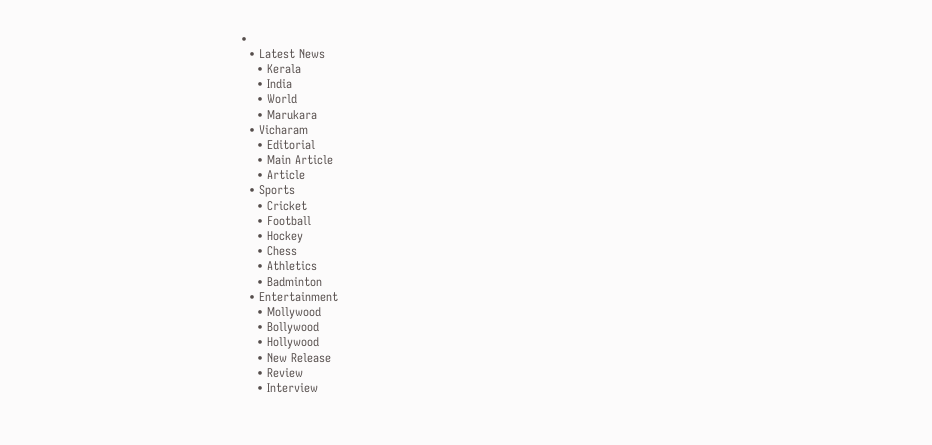•
  • Latest News
    • Kerala
    • India
    • World
    • Marukara
  • Vicharam
    • Editorial
    • Main Article
    • Article
  • Sports
    • Cricket
    • Football
    • Hockey
    • Chess
    • Athletics
    • Badminton
  • Entertainment
    • Mollywood
    • Bollywood
    • Hollywood
    • New Release
    • Review
    • Interview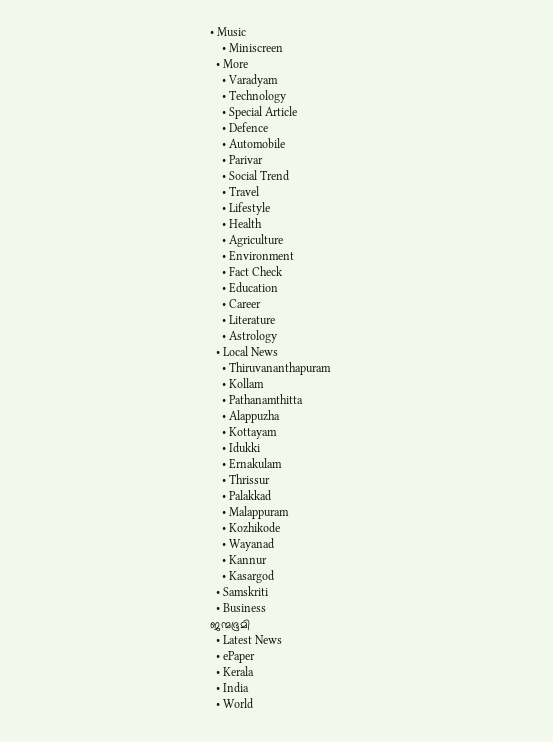• Music
    • Miniscreen
  • More
    • Varadyam
    • Technology
    • Special Article
    • Defence
    • Automobile
    • Parivar
    • Social Trend
    • Travel
    • Lifestyle
    • Health
    • Agriculture
    • Environment
    • Fact Check
    • Education
    • Career
    • Literature
    • Astrology
  • Local News
    • Thiruvananthapuram
    • Kollam
    • Pathanamthitta
    • Alappuzha
    • Kottayam
    • Idukki
    • Ernakulam
    • Thrissur
    • Palakkad
    • Malappuram
    • Kozhikode
    • Wayanad
    • Kannur
    • Kasargod
  • Samskriti
  • Business
ജന്മഭൂമി
  • Latest News
  • ePaper
  • Kerala
  • India
  • World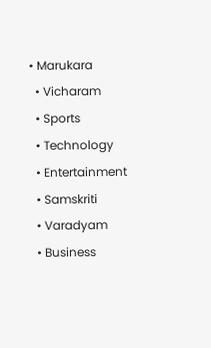• Marukara
  • Vicharam
  • Sports
  • Technology
  • Entertainment
  • Samskriti
  • Varadyam
  • Business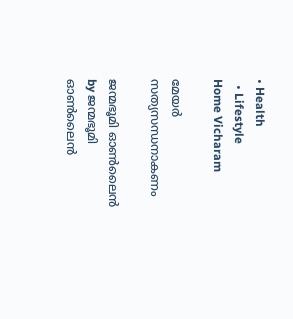• Health
  • Lifestyle
Home Vicharam

മേയര്‍ സത്യസന്ധനാകണം

ജന്മഭൂമി ഓണ്‍ലൈന്‍ by ജന്മഭൂമി ഓണ്‍ലൈന്‍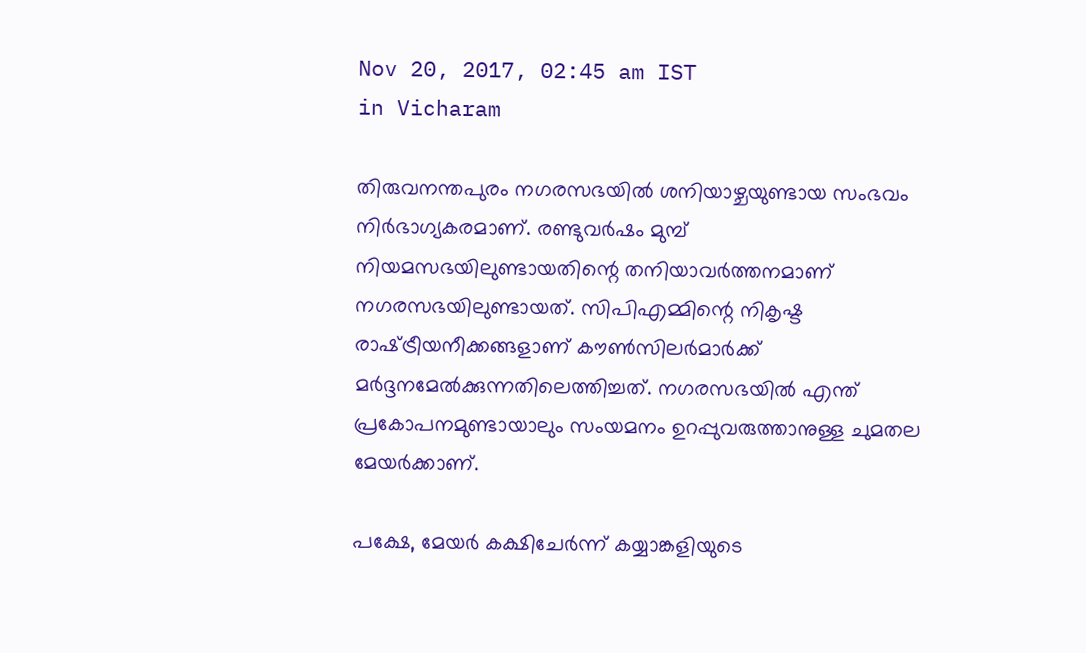Nov 20, 2017, 02:45 am IST
in Vicharam

തിരുവനന്തപുരം നഗരസഭയില്‍ ശനിയാഴ്ചയുണ്ടായ സംഭവം നിര്‍ഭാഗ്യകരമാണ്. രണ്ടുവര്‍ഷം മുമ്പ് നിയമസഭയിലുണ്ടായതിന്റെ തനിയാവര്‍ത്തനമാണ് നഗരസഭയിലുണ്ടായത്. സിപിഎമ്മിന്റെ നികൃഷ്ട രാഷ്‌ട്രീയനീക്കങ്ങളാണ് കൗണ്‍സിലര്‍മാര്‍ക്ക് മര്‍ദ്ദനമേല്‍ക്കുന്നതിലെത്തിച്ചത്. നഗരസഭയില്‍ എന്ത് പ്രകോപനമുണ്ടായാലും സംയമനം ഉറപ്പുവരുത്താനുള്ള ചുമതല മേയര്‍ക്കാണ്.

പക്ഷേ, മേയര്‍ കക്ഷിചേര്‍ന്ന് കയ്യാങ്കളിയുടെ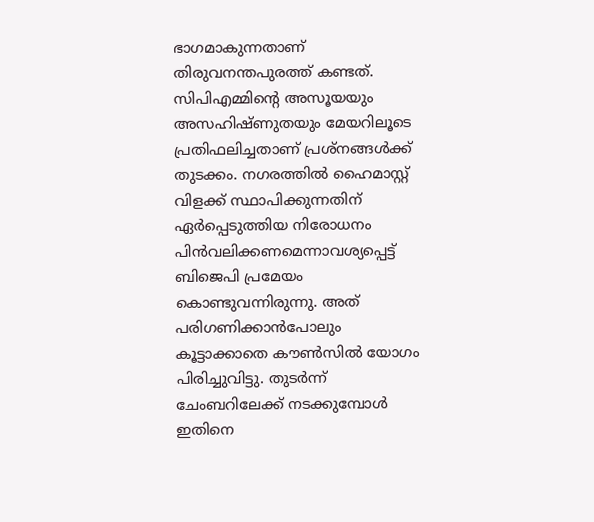ഭാഗമാകുന്നതാണ് തിരുവനന്തപുരത്ത് കണ്ടത്. സിപിഎമ്മിന്റെ അസൂയയും അസഹിഷ്ണുതയും മേയറിലൂടെ പ്രതിഫലിച്ചതാണ് പ്രശ്‌നങ്ങള്‍ക്ക് തുടക്കം. നഗരത്തില്‍ ഹൈമാസ്റ്റ് വിളക്ക് സ്ഥാപിക്കുന്നതിന് ഏര്‍പ്പെടുത്തിയ നിരോധനം പിന്‍വലിക്കണമെന്നാവശ്യപ്പെട്ട് ബിജെപി പ്രമേയം കൊണ്ടുവന്നിരുന്നു. അത് പരിഗണിക്കാന്‍പോലും കൂട്ടാക്കാതെ കൗണ്‍സില്‍ യോഗം പിരിച്ചുവിട്ടു. തുടര്‍ന്ന് ചേംബറിലേക്ക് നടക്കുമ്പോള്‍ ഇതിനെ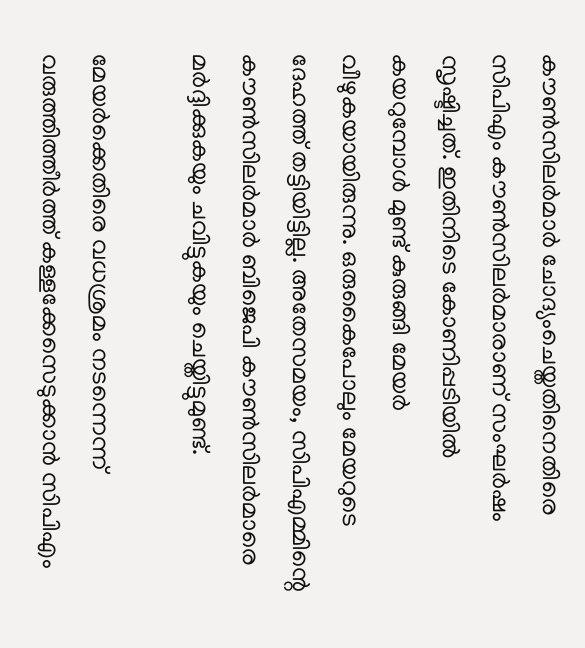കൗണ്‍സിലര്‍മാര്‍ ചോദ്യംചെയ്തതിനെതിരെ സിപിഎം കൗണ്‍സിലര്‍മാരാണ് സംഘര്‍ഷം സൃഷ്ടിച്ചത്. ഇതിനിടെ കോണിപ്പടിയില്‍ കയറുമ്പോള്‍ മുണ്ട് കുരുങ്ങി മേയര്‍ വീഴുകയായിരുന്നു. ഒരുകൈപോലും മേയറുടെ ദേഹത്ത് തട്ടിയിട്ടില്ല. അതേസമയം, സിപിഎമ്മിന്റെ കൗണ്‍സിലര്‍മാര്‍ ബിജെപി കൗണ്‍സിലര്‍മാരെ മര്‍ദ്ദിക്കുകയും ചവിട്ടുകയും ചെയ്തിട്ടുമുണ്ട്.

മേയര്‍ക്കെതിരെ വധശ്രമം നടന്നെന്ന് വരുത്തിത്തീര്‍ത്ത് കള്ളക്കേസെടുക്കാന്‍ സിപിഎം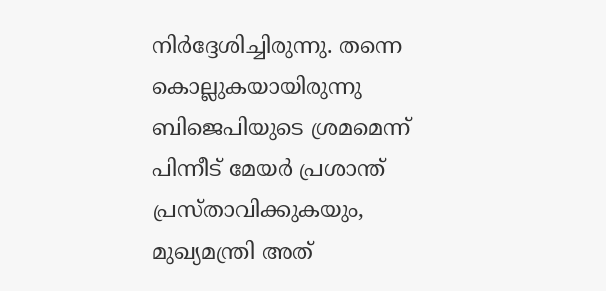നിര്‍ദ്ദേശിച്ചിരുന്നു. തന്നെ കൊല്ലുകയായിരുന്നു ബിജെപിയുടെ ശ്രമമെന്ന് പിന്നീട് മേയര്‍ പ്രശാന്ത് പ്രസ്താവിക്കുകയും, മുഖ്യമന്ത്രി അത്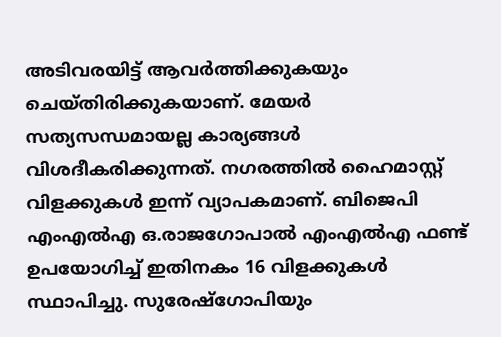അടിവരയിട്ട് ആവര്‍ത്തിക്കുകയും ചെയ്തിരിക്കുകയാണ്. മേയര്‍ സത്യസന്ധമായല്ല കാര്യങ്ങള്‍ വിശദീകരിക്കുന്നത്. നഗരത്തില്‍ ഹൈമാസ്റ്റ് വിളക്കുകള്‍ ഇന്ന് വ്യാപകമാണ്. ബിജെപി എംഎല്‍എ ഒ.രാജഗോപാല്‍ എംഎല്‍എ ഫണ്ട് ഉപയോഗിച്ച് ഇതിനകം 16 വിളക്കുകള്‍ സ്ഥാപിച്ചു. സുരേഷ്‌ഗോപിയും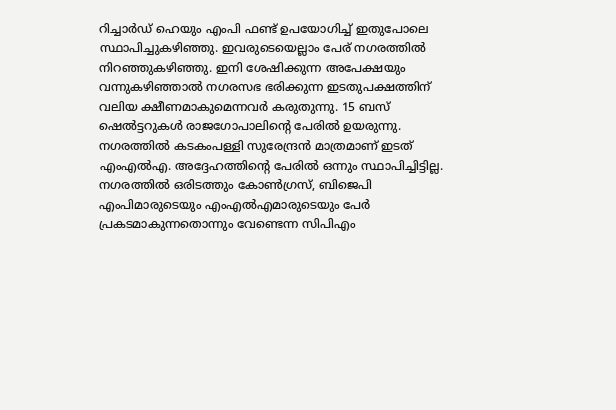റിച്ചാര്‍ഡ് ഹെയും എംപി ഫണ്ട് ഉപയോഗിച്ച് ഇതുപോലെ സ്ഥാപിച്ചുകഴിഞ്ഞു. ഇവരുടെയെല്ലാം പേര് നഗരത്തില്‍ നിറഞ്ഞുകഴിഞ്ഞു. ഇനി ശേഷിക്കുന്ന അപേക്ഷയും വന്നുകഴിഞ്ഞാല്‍ നഗരസഭ ഭരിക്കുന്ന ഇടതുപക്ഷത്തിന് വലിയ ക്ഷീണമാകുമെന്നവര്‍ കരുതുന്നു. 15 ബസ് ഷെല്‍ട്ടറുകള്‍ രാജഗോപാലിന്റെ പേരില്‍ ഉയരുന്നു. നഗരത്തില്‍ കടകംപള്ളി സുരേന്ദ്രന്‍ മാത്രമാണ് ഇടത് എംഎല്‍എ. അദ്ദേഹത്തിന്റെ പേരില്‍ ഒന്നും സ്ഥാപിച്ചിട്ടില്ല. നഗരത്തില്‍ ഒരിടത്തും കോണ്‍ഗ്രസ്, ബിജെപി എംപിമാരുടെയും എംഎല്‍എമാരുടെയും പേര്‍ പ്രകടമാകുന്നതൊന്നും വേണ്ടെന്ന സിപിഎം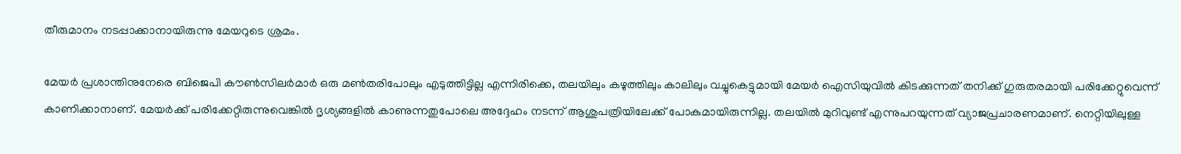തീരുമാനം നടപ്പാക്കാനായിരുന്നു മേയറുടെ ശ്രമം.

മേയര്‍ പ്രശാന്തിനുനേരെ ബിജെപി കൗണ്‍സിലര്‍മാര്‍ ഒരു മണ്‍തരിപോലും എടുത്തിട്ടില്ല എന്നിരിക്കെ, തലയിലും കഴുത്തിലും കാലിലും വച്ചുകെട്ടുമായി മേയര്‍ ഐസിയുവില്‍ കിടക്കുന്നത് തനിക്ക് ഗുരുതരമായി പരിക്കേറ്റുവെന്ന് കാണിക്കാനാണ്. മേയര്‍ക്ക് പരിക്കേറ്റിരുന്നുവെങ്കില്‍ ദൃശ്യങ്ങളില്‍ കാണുന്നതുപോലെ അദ്ദേഹം നടന്ന് ആശുപത്രിയിലേക്ക് പോകുമായിരുന്നില്ല. തലയില്‍ മുറിവുണ്ട് എന്നുപറയുന്നത് വ്യാജപ്രചാരണമാണ്. നെറ്റിയിലുള്ള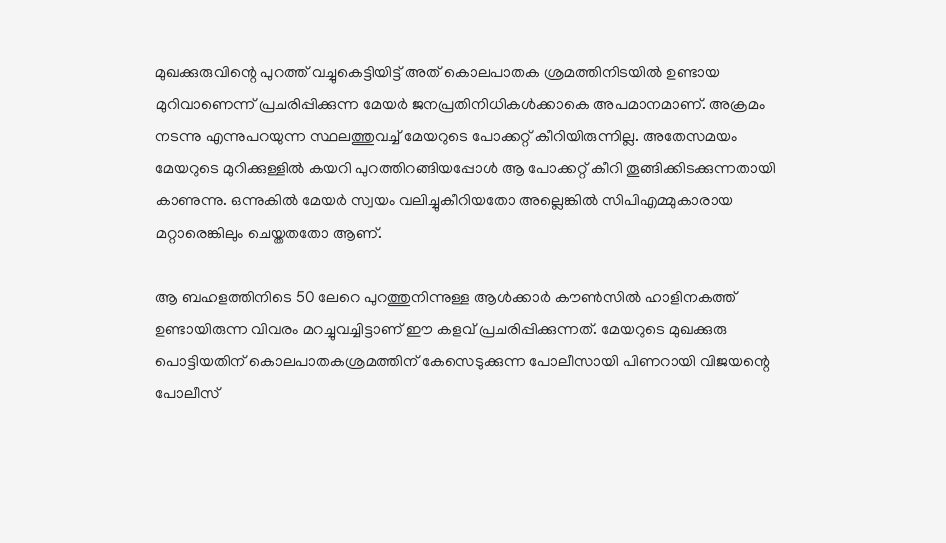മുഖക്കുരുവിന്റെ പുറത്ത് വച്ചുകെട്ടിയിട്ട് അത് കൊലപാതക ശ്രമത്തിനിടയില്‍ ഉണ്ടായ മുറിവാണെന്ന് പ്രചരിപ്പിക്കുന്ന മേയര്‍ ജനപ്രതിനിധികള്‍ക്കാകെ അപമാനമാണ്. അക്രമം നടന്നു എന്നുപറയുന്ന സ്ഥലത്തുവച്ച് മേയറുടെ പോക്കറ്റ് കീറിയിരുന്നില്ല. അതേസമയം മേയറുടെ മുറിക്കുള്ളില്‍ കയറി പുറത്തിറങ്ങിയപ്പോള്‍ ആ പോക്കറ്റ് കീറി തൂങ്ങിക്കിടക്കുന്നതായി കാണുന്നു. ഒന്നുകില്‍ മേയര്‍ സ്വയം വലിച്ചുകീറിയതോ അല്ലെങ്കില്‍ സിപിഎമ്മുകാരായ മറ്റാരെങ്കിലും ചെയ്തതതോ ആണ്.

ആ ബഹളത്തിനിടെ 50 ലേറെ പുറത്തുനിന്നുള്ള ആള്‍ക്കാര്‍ കൗണ്‍സില്‍ ഹാളിനകത്ത് ഉണ്ടായിരുന്ന വിവരം മറച്ചുവച്ചിട്ടാണ് ഈ കളവ് പ്രചരിപ്പിക്കുന്നത്. മേയറുടെ മുഖക്കുരു പൊട്ടിയതിന് കൊലപാതകശ്രമത്തിന് കേസെടുക്കുന്ന പോലീസായി പിണറായി വിജയന്റെ പോലീസ്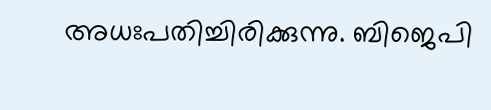അധഃപതിച്ചിരിക്കുന്നു. ബിജെപി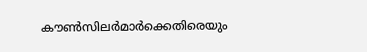കൗണ്‍സിലര്‍മാര്‍ക്കെതിരെയും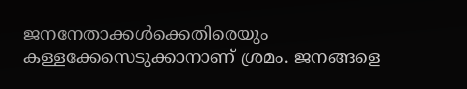ജനനേതാക്കള്‍ക്കെതിരെയും കള്ളക്കേസെടുക്കാനാണ് ശ്രമം. ജനങ്ങളെ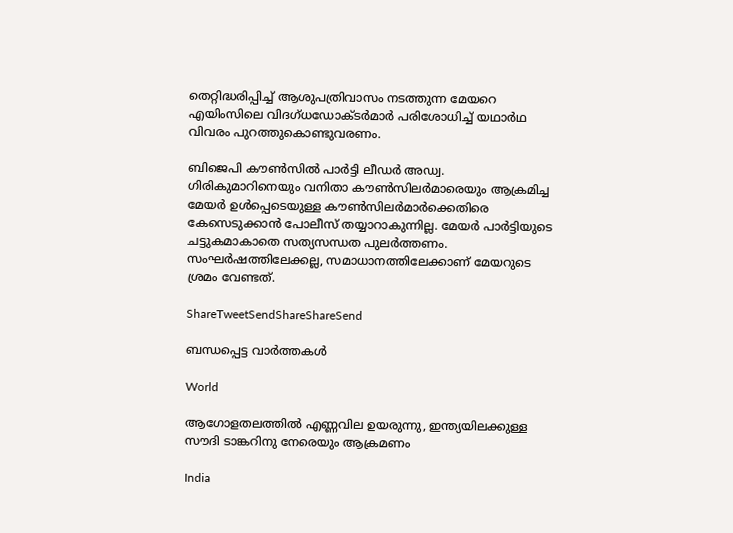തെറ്റിദ്ധരിപ്പിച്ച് ആശുപത്രിവാസം നടത്തുന്ന മേയറെ എയിംസിലെ വിദഗ്ധഡോക്ടര്‍മാര്‍ പരിശോധിച്ച് യഥാര്‍ഥ വിവരം പുറത്തുകൊണ്ടുവരണം.

ബിജെപി കൗണ്‍സില്‍ പാര്‍ട്ടി ലീഡര്‍ അഡ്വ. ഗിരികുമാറിനെയും വനിതാ കൗണ്‍സിലര്‍മാരെയും ആക്രമിച്ച മേയര്‍ ഉള്‍പ്പെടെയുള്ള കൗണ്‍സിലര്‍മാര്‍ക്കെതിരെ കേസെടുക്കാന്‍ പോലീസ് തയ്യാറാകുന്നില്ല. മേയര്‍ പാര്‍ട്ടിയുടെ ചട്ടുകമാകാതെ സത്യസന്ധത പുലര്‍ത്തണം. സംഘര്‍ഷത്തിലേക്കല്ല, സമാധാനത്തിലേക്കാണ് മേയറുടെ ശ്രമം വേണ്ടത്.

ShareTweetSendShareShareSend

ബന്ധപ്പെട്ട വാര്‍ത്തകള്‍

World

ആഗോളതലത്തില്‍ എണ്ണവില ഉയരുന്നു, ഇന്ത്യയിലക്കുള്ള സൗദി ടാങ്കറിനു നേരെയും ആക്രമണം

India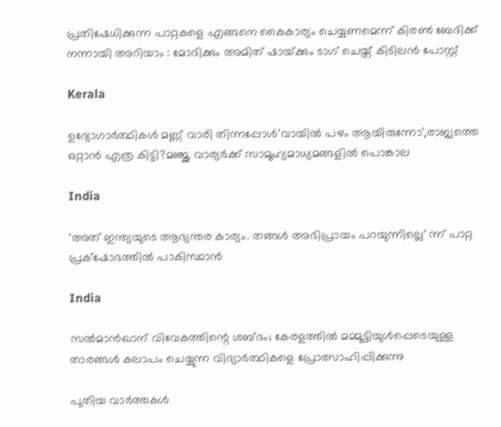പ്രതിഷേധിക്കുന്ന പാറ്റകളെ എങ്ങനെ കൈകാര്യം ചെയ്യണമെന്ന് കിരൺ ബേദിക്ക് നന്നായി അറിയാം : മോദിക്കും അമിത് ഷായ്‌ക്കും ടാഗ് ചെയ്ത് കിടിലൻ പോസ്റ്റ്

Kerala

ഉദ്യോഗാര്‍ത്ഥികള്‍ മണ്ണ് വാരി തിന്നപ്പോള്‍’വായില്‍ പഴം ആയിരുന്നോ’,രാജ്യത്തെ ഒറ്റാന്‍ എത്ര കിട്ടി?മഞ്ജു വാര്യര്‍ക്ക് സാമൂഹ്യമാധ്യമങ്ങളില്‍ പൊങ്കാല

India

‘അത് ഇന്ത്യയുടെ ആഭ്യന്തര കാര്യം. തങ്ങള്‍ അഭിപ്രായം പറയുന്നില്ലെ’ ന്ന് പാറ്റ പ്രക്‌ഷോഭത്തില്‍ പാകിസ്ഥാന്‍

India

സല്‍മാന്‍ഖാന് വിവേകത്തിന്റെ ശബ്ദം; കേരളത്തില്‍ മമ്മൂട്ടിയുള്‍പ്പെടെയുള്ള താരങ്ങള്‍ കലാപം ചെയ്യുന്ന വിദ്യാര്‍ത്ഥികളെ പ്രോത്സാഹിപ്പിക്കുന്നു

പുതിയ വാര്‍ത്തകള്‍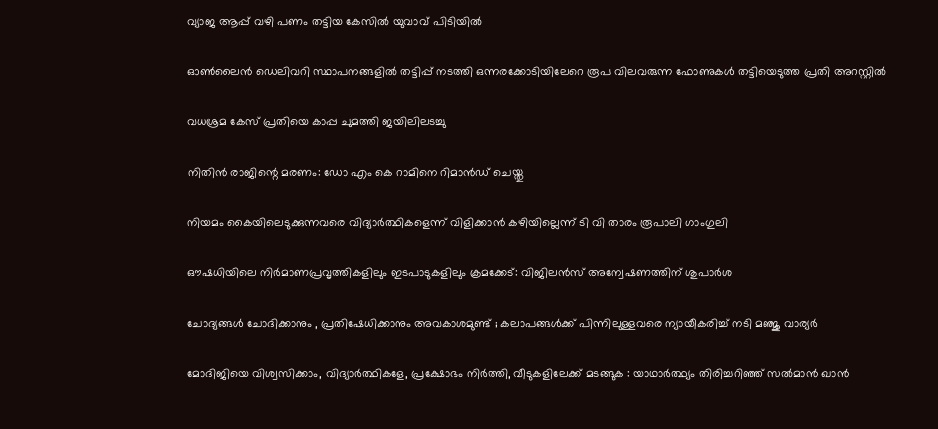വ്യാജ ആപ്പ് വഴി പണം തട്ടിയ കേസിൽ യുവാവ് പിടിയിൽ

ഓൺലൈൻ ഡെലിവറി സ്ഥാപനങ്ങളിൽ തട്ടിപ്പ് നടത്തി ഒന്നരക്കോടിയിലേറെ രൂപ വിലവരുന്ന ഫോണുകൾ തട്ടിയെടുത്ത പ്രതി അറസ്റ്റിൽ

വധശ്രമ കേസ് പ്രതിയെ കാപ്പ ചുമത്തി ജയിലിലടച്ചു

നിതിന്‍ രാജിന്റെ മരണം: ഡോ എം കെ റാമിനെ റിമാന്‍ഡ് ചെയ്തു

നിയമം കൈയിലെടുക്കുന്നവരെ വിദ്യാര്‍ത്ഥികളെന്ന് വിളിക്കാന്‍ കഴിയില്ലെന്ന് ടി വി താരം രൂപാലി ഗാംഗുലി

ഔഷധിയിലെ നിര്‍മാണപ്രവൃത്തികളിലും ഇടപാടുകളിലും ക്രമക്കേട്: വിജിലന്‍സ് അന്വേഷണത്തിന് ശുപാര്‍ശ

ചോദ്യങ്ങള്‍ ചോദിക്കാനും , പ്രതിഷേധിക്കാനും അവകാശമുണ്ട് ; കലാപങ്ങൾക്ക് പിന്നിലുള്ളവരെ ന്യായീകരിച്ച് നടി മഞ്ജു വാര്യർ

മോദിജിയെ വിശ്വസിക്കാം, വിദ്യാര്‍ത്ഥികളേ, പ്രക്ഷോഭം നിര്‍ത്തി, വീടുകളിലേക്ക് മടങ്ങുക : യാഥാര്‍ത്ഥ്യം തിരിച്ചറിഞ്ഞ് സല്‍മാന്‍ ഖാന്‍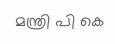മന്ത്രി പി കെ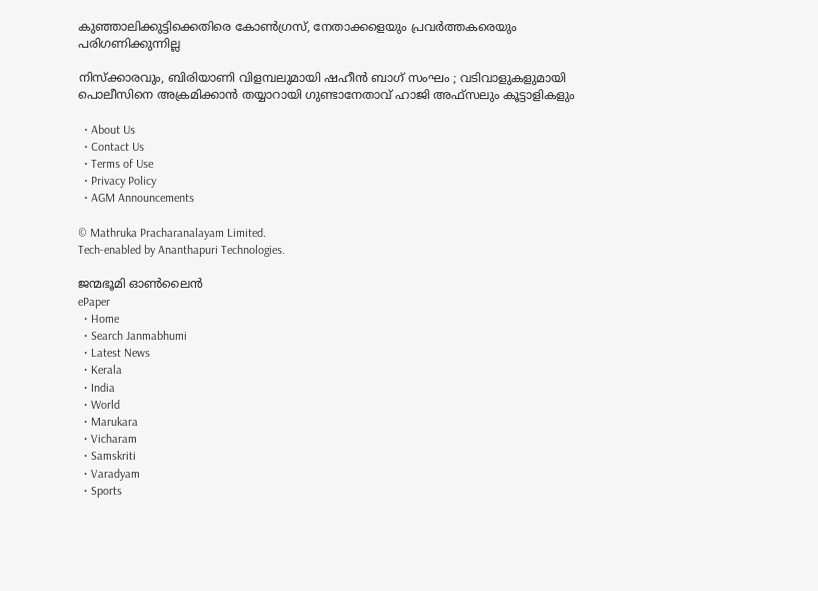കുഞ്ഞാലിക്കുട്ടിക്കെതിരെ കോണ്‍ഗ്രസ്, നേതാക്കളെയും പ്രവര്‍ത്തകരെയും പരിഗണിക്കുന്നില്ല

നിസ്ക്കാരവും, ബിരിയാണി വിളമ്പലുമായി ഷഹീൻ ബാഗ് സംഘം ; വടിവാളുകളുമായി പൊലീസിനെ അക്രമിക്കാൻ തയ്യാറായി ഗുണ്ടാനേതാവ് ഹാജി അഫ്സലും കൂട്ടാളികളും

  • About Us
  • Contact Us
  • Terms of Use
  • Privacy Policy
  • AGM Announcements

© Mathruka Pracharanalayam Limited.
Tech-enabled by Ananthapuri Technologies.

ജന്മഭൂമി ഓണ്‍ലൈന്‍
ePaper
  • Home
  • Search Janmabhumi
  • Latest News
  • Kerala
  • India
  • World
  • Marukara
  • Vicharam
  • Samskriti
  • Varadyam
  • Sports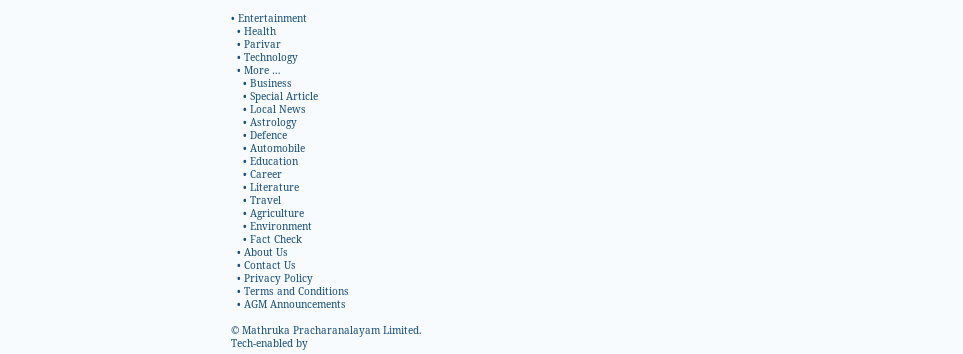• Entertainment
  • Health
  • Parivar
  • Technology
  • More …
    • Business
    • Special Article
    • Local News
    • Astrology
    • Defence
    • Automobile
    • Education
    • Career
    • Literature
    • Travel
    • Agriculture
    • Environment
    • Fact Check
  • About Us
  • Contact Us
  • Privacy Policy
  • Terms and Conditions
  • AGM Announcements

© Mathruka Pracharanalayam Limited.
Tech-enabled by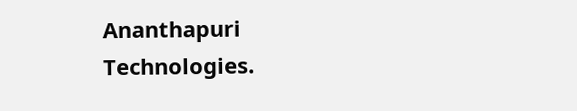Ananthapuri Technologies.